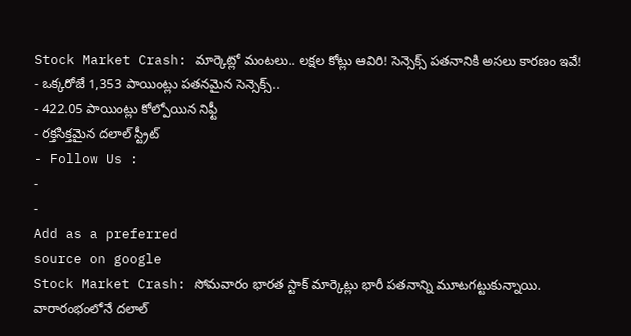Stock Market Crash: మార్కెట్లో మంటలు.. లక్షల కోట్లు ఆవిరి! సెన్సెక్స్ పతనానికి అసలు కారణం ఇవే!
- ఒక్కరోజే 1,353 పాయింట్లు పతనమైన సెన్సెక్స్..
- 422.05 పాయింట్లు కోల్పోయిన నిఫ్టీ
- రక్తసిక్తమైన దలాల్ స్ట్రీట్
- Follow Us :
-
-
Add as a preferred
source on google
Stock Market Crash: సోమవారం భారత స్టాక్ మార్కెట్లు భారీ పతనాన్ని మూటగట్టుకున్నాయి. వారారంభంలోనే దలాల్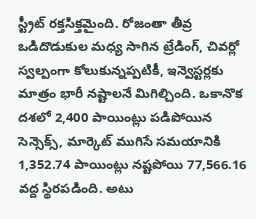స్ట్రీట్ రక్తసిక్తమైంది. రోజంతా తీవ్ర ఒడిదొడుకుల మధ్య సాగిన ట్రేడింగ్, చివర్లో స్వల్పంగా కోలుకున్నప్పటికీ, ఇన్వెస్టర్లకు మాత్రం భారీ నష్టాలనే మిగిల్చింది. ఒకానొక దశలో 2,400 పాయింట్లు పడిపోయిన సెన్సెక్స్, మార్కెట్ ముగిసే సమయానికి 1,352.74 పాయింట్లు నష్టపోయి 77,566.16 వద్ద స్థిరపడింది. అటు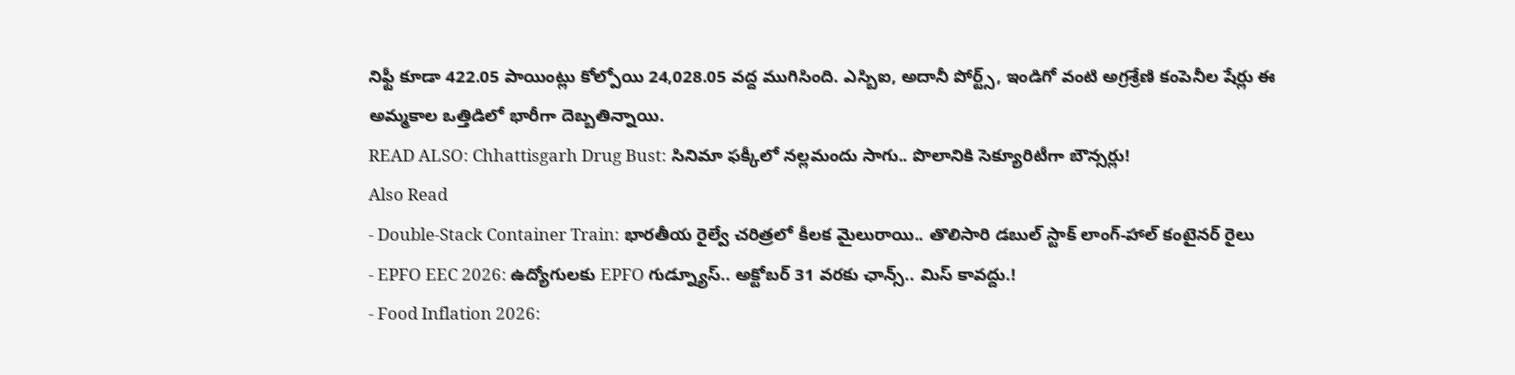నిఫ్టీ కూడా 422.05 పాయింట్లు కోల్పోయి 24,028.05 వద్ద ముగిసింది. ఎస్బిఐ, అదానీ పోర్ట్స్, ఇండిగో వంటి అగ్రశ్రేణి కంపెనీల షేర్లు ఈ అమ్మకాల ఒత్తిడిలో భారీగా దెబ్బతిన్నాయి.
READ ALSO: Chhattisgarh Drug Bust: సినిమా ఫక్కీలో నల్లమందు సాగు.. పొలానికి సెక్యూరిటీగా బౌన్సర్లు!
Also Read
- Double-Stack Container Train: భారతీయ రైల్వే చరిత్రలో కీలక మైలురాయి.. తొలిసారి డబుల్ స్టాక్ లాంగ్-హాల్ కంటైనర్ రైలు
- EPFO EEC 2026: ఉద్యోగులకు EPFO గుడ్న్యూస్.. అక్టోబర్ 31 వరకు ఛాన్స్.. మిస్ కావద్దు.!
- Food Inflation 2026: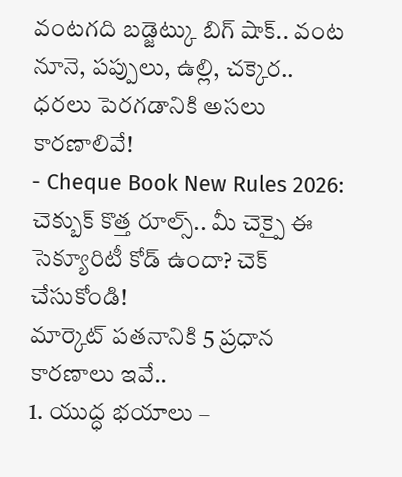వంటగది బడ్జెట్కు బిగ్ షాక్.. వంట నూనె, పప్పులు, ఉల్లి, చక్కెర.. ధరలు పెరగడానికి అసలు కారణాలివే!
- Cheque Book New Rules 2026: చెక్బుక్ కొత్త రూల్స్.. మీ చెక్పై ఈ సెక్యూరిటీ కోడ్ ఉందా? చెక్ చేసుకోండి!
మార్కెట్ పతనానికి 5 ప్రధాన కారణాలు ఇవే..
1. యుద్ధ భయాలు –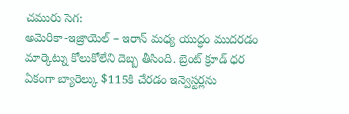చమురు సెగ:
అమెరికా-ఇజ్రాయెల్ – ఇరాన్ మధ్య యుద్ధం ముదరడం మార్కెట్ను కోలుకోలేని దెబ్బ తీసింది. బ్రెంట్ క్రూడ్ ధర ఏకంగా బ్యారెల్కు $115కి చేరడం ఇన్వెస్టర్లను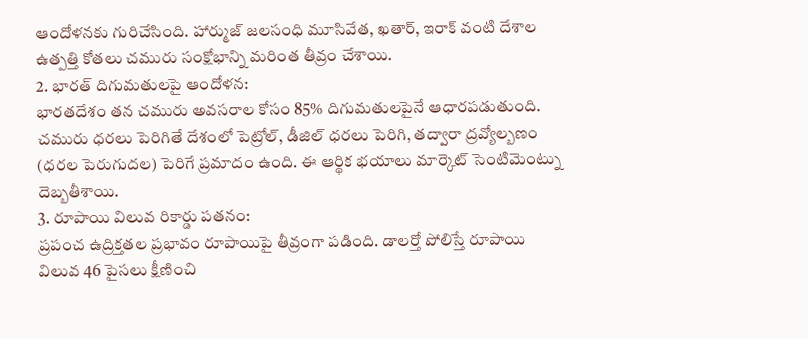ఆందోళనకు గురిచేసింది. హార్ముజ్ జలసంధి మూసివేత, ఖతార్, ఇరాక్ వంటి దేశాల ఉత్పత్తి కోతలు చమురు సంక్షోభాన్ని మరింత తీవ్రం చేశాయి.
2. భారత్ దిగుమతులపై ఆందోళన:
భారతదేశం తన చమురు అవసరాల కోసం 85% దిగుమతులపైనే ఆధారపడుతుంది. చమురు ధరలు పెరిగితే దేశంలో పెట్రోల్, డీజిల్ ధరలు పెరిగి, తద్వారా ద్రవ్యోల్బణం (ధరల పెరుగుదల) పెరిగే ప్రమాదం ఉంది. ఈ ఆర్థిక భయాలు మార్కెట్ సెంటిమెంట్ను దెబ్బతీశాయి.
3. రూపాయి విలువ రికార్డు పతనం:
ప్రపంచ ఉద్రిక్తతల ప్రభావం రూపాయిపై తీవ్రంగా పడింది. డాలర్తో పోలిస్తే రూపాయి విలువ 46 పైసలు క్షీణించి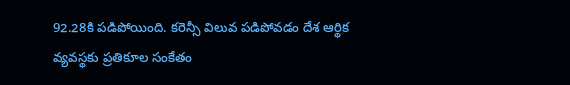92.28కి పడిపోయింది. కరెన్సీ విలువ పడిపోవడం దేశ ఆర్థిక వ్యవస్థకు ప్రతికూల సంకేతం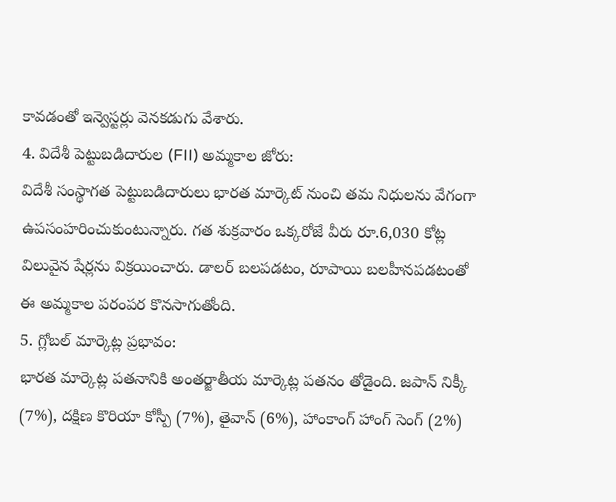కావడంతో ఇన్వెస్టర్లు వెనకడుగు వేశారు.
4. విదేశీ పెట్టుబడిదారుల (FII) అమ్మకాల జోరు:
విదేశీ సంస్థాగత పెట్టుబడిదారులు భారత మార్కెట్ నుంచి తమ నిధులను వేగంగా ఉపసంహరించుకుంటున్నారు. గత శుక్రవారం ఒక్కరోజే వీరు రూ.6,030 కోట్ల విలువైన షేర్లను విక్రయించారు. డాలర్ బలపడటం, రూపాయి బలహీనపడటంతో ఈ అమ్మకాల పరంపర కొనసాగుతోంది.
5. గ్లోబల్ మార్కెట్ల ప్రభావం:
భారత మార్కెట్ల పతనానికి అంతర్జాతీయ మార్కెట్ల పతనం తోడైంది. జపాన్ నిక్కీ (7%), దక్షిణ కొరియా కోస్పీ (7%), తైవాన్ (6%), హాంకాంగ్ హాంగ్ సెంగ్ (2%)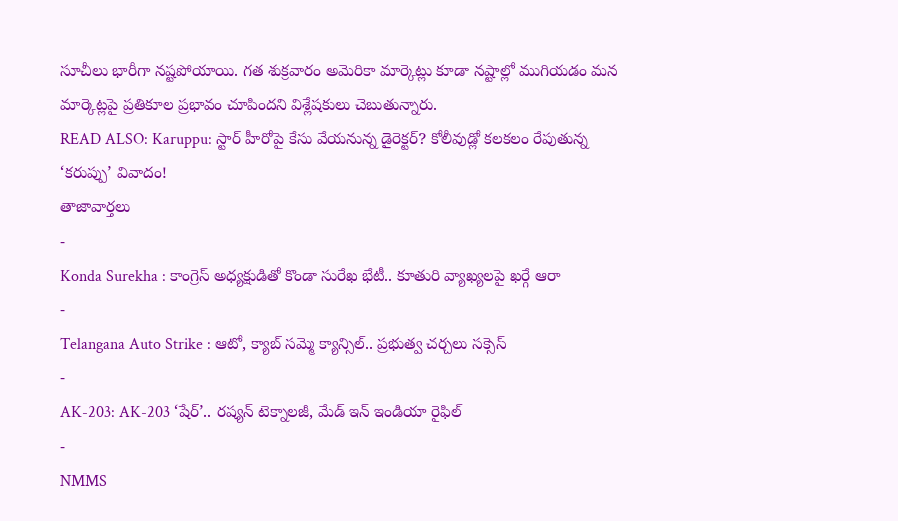సూచీలు భారీగా నష్టపోయాయి. గత శుక్రవారం అమెరికా మార్కెట్లు కూడా నష్టాల్లో ముగియడం మన మార్కెట్లపై ప్రతికూల ప్రభావం చూపిందని విశ్లేషకులు చెబుతున్నారు.
READ ALSO: Karuppu: స్టార్ హీరోపై కేసు వేయనున్న డైరెక్టర్? కోలీవుడ్లో కలకలం రేపుతున్న ‘కరుప్పు’ వివాదం!
తాజావార్తలు
-
Konda Surekha : కాంగ్రెస్ అధ్యక్షుడితో కొండా సురేఖ భేటీ.. కూతురి వ్యాఖ్యలపై ఖర్గే ఆరా
-
Telangana Auto Strike : ఆటో, క్యాబ్ సమ్మె క్యాన్సిల్.. ప్రభుత్వ చర్చలు సక్సెస్
-
AK-203: AK-203 ‘షేర్’.. రష్యన్ టెక్నాలజీ, మేడ్ ఇన్ ఇండియా రైఫిల్
-
NMMS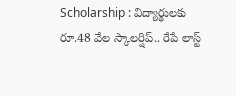Scholarship : విద్యార్థులకు రూ.48 వేల స్కాలర్షిప్.. రేపే లాస్ట్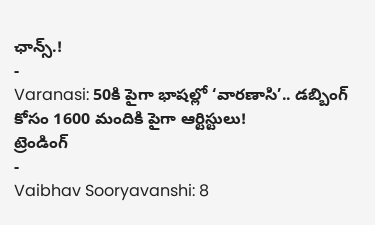ఛాన్స్.!
-
Varanasi: 50కి పైగా భాషల్లో ‘వారణాసి’.. డబ్బింగ్ కోసం 1600 మందికి పైగా ఆర్టిస్టులు!
ట్రెండింగ్
-
Vaibhav Sooryavanshi: 8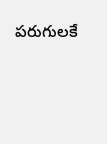పరుగులకే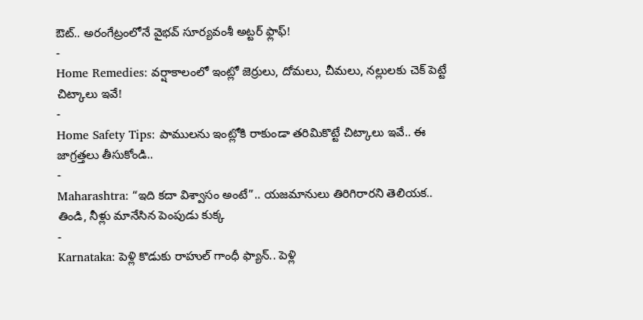ఔట్.. అరంగేట్రంలోనే వైభవ్ సూర్యవంశీ అట్టర్ ఫ్లాఫ్!
-
Home Remedies: వర్షాకాలంలో ఇంట్లో జెర్రులు, దోమలు, చీమలు, నల్లులకు చెక్ పెట్టే చిట్కాలు ఇవే!
-
Home Safety Tips: పాములను ఇంట్లోకి రాకుండా తరిమికొట్టే చిట్కాలు ఇవే.. ఈ జాగ్రత్తలు తీసుకోండి..
-
Maharashtra: “ఇది కదా విశ్వాసం అంటే”.. యజమానులు తిరిగిరారని తెలియక.. తిండి, నీళ్లు మానేసిన పెంపుడు కుక్క
-
Karnataka: పెళ్లి కొడుకు రాహుల్ గాంధీ ఫ్యాన్.. పెళ్లి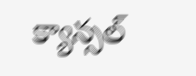క్యాన్సల్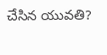చేసిన యువతి?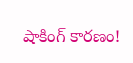షాకింగ్ కారణం!